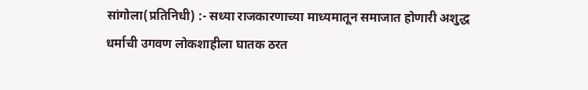सांगोला(प्रतिनिधी) :- सध्या राजकारणाच्या माध्यमातून समाजात होणारी अशुद्ध धर्माची उगवण लोकशाहीला घातक ठरत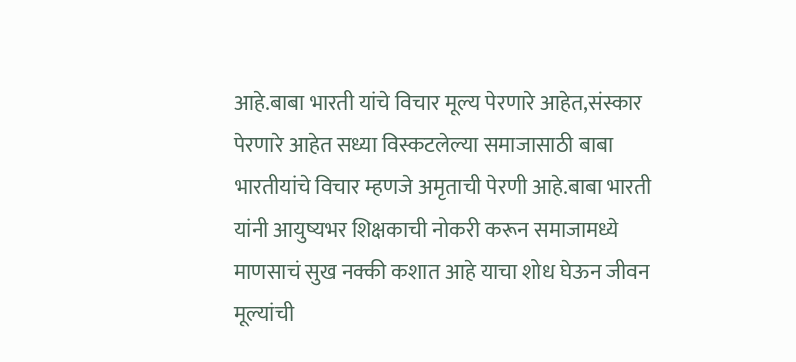आहे.बाबा भारती यांचे विचार मूल्य पेरणारे आहेत,संस्कार पेरणारे आहेत सध्या विस्कटलेल्या समाजासाठी बाबा भारतीयांचे विचार म्हणजे अमृताची पेरणी आहे.बाबा भारती यांनी आयुष्यभर शिक्षकाची नोकरी करून समाजामध्ये माणसाचं सुख नक्की कशात आहे याचा शोध घेऊन जीवन मूल्यांची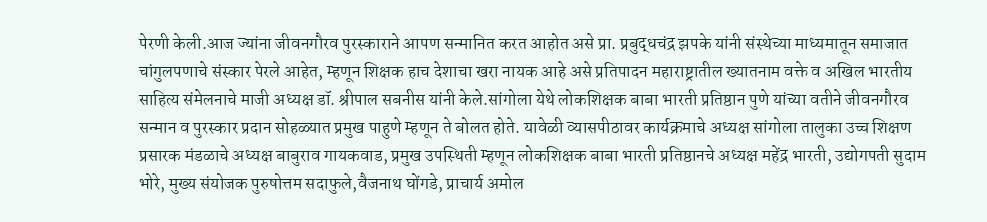पेरणी केली.आज ज्यांना जीवनगौरव पुरस्काराने आपण सन्मानित करत आहोत असे प्रा. प्रबुद्धचंद्र झपके यांनी संस्थेच्या माध्यमातून समाजात चांगुलपणाचे संस्कार पेरले आहेत, म्हणून शिक्षक हाच देशाचा खरा नायक आहे असे प्रतिपादन महाराष्ट्रातील ख्यातनाम वक्ते व अखिल भारतीय साहित्य संमेलनाचे माजी अध्यक्ष डॉ. श्रीपाल सबनीस यांनी केले.सांगोला येथे लोकशिक्षक बाबा भारती प्रतिष्ठान पुणे यांच्या वतीने जीवनगौरव सन्मान व पुरस्कार प्रदान सोहळ्यात प्रमुख पाहुणे म्हणून ते बोलत होते. यावेळी व्यासपीठावर कार्यक्रमाचे अध्यक्ष सांगोला तालुका उच्च शिक्षण प्रसारक मंडळाचे अध्यक्ष बाबुराव गायकवाड, प्रमुख उपस्थिती म्हणून लोकशिक्षक बाबा भारती प्रतिष्ठानचे अध्यक्ष महेंद्र भारती, उद्योगपती सुदाम भोरे, मुख्य संयोजक पुरुषोत्तम सदाफुले,वैजनाथ घोंगडे, प्राचार्य अमोल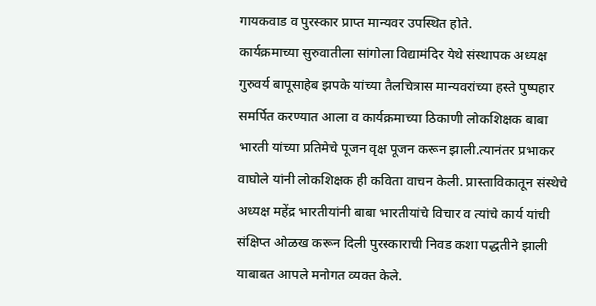गायकवाड व पुरस्कार प्राप्त मान्यवर उपस्थित होते.
कार्यक्रमाच्या सुरुवातीला सांगोला विद्यामंदिर येथे संस्थापक अध्यक्ष गुरुवर्य बापूसाहेब झपके यांच्या तैलचित्रास मान्यवरांच्या हस्ते पुष्पहार समर्पित करण्यात आला व कार्यक्रमाच्या ठिकाणी लोकशिक्षक बाबा भारती यांच्या प्रतिमेचे पूजन वृक्ष पूजन करून झाली.त्यानंतर प्रभाकर वाघोले यांनी लोकशिक्षक ही कविता वाचन केली. प्रास्ताविकातून संस्थेचे अध्यक्ष महेंद्र भारतीयांनी बाबा भारतीयांचे विचार व त्यांचे कार्य यांची संक्षिप्त ओळख करून दिली पुरस्काराची निवड कशा पद्धतीने झाली याबाबत आपले मनोगत व्यक्त केले.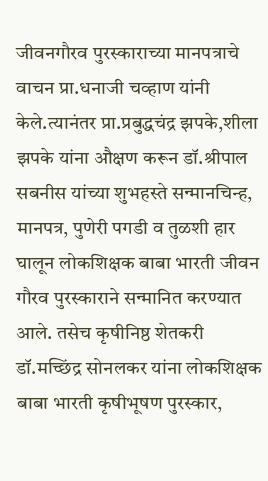जीवनगौरव पुरस्काराच्या मानपत्राचे वाचन प्रा.धनाजी चव्हाण यांनी केले.त्यानंतर प्रा.प्रबुद्धचंद्र झपके,शीला झपके यांना औक्षण करून डॉ.श्रीपाल सबनीस यांच्या शुभहस्ते सन्मानचिन्ह, मानपत्र, पुणेरी पगडी व तुळशी हार घालून लोकशिक्षक बाबा भारती जीवन गौरव पुरस्काराने सन्मानित करण्यात आले. तसेच कृषीनिष्ठ शेतकरी डॉ.मच्छिंद्र सोनलकर यांना लोकशिक्षक बाबा भारती कृषीभूषण पुरस्कार,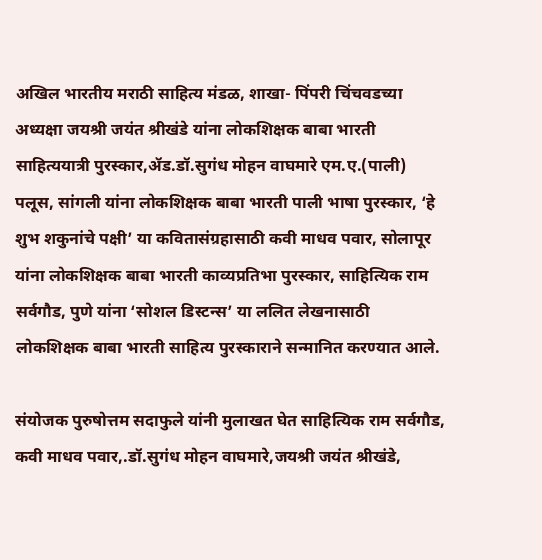अखिल भारतीय मराठी साहित्य मंडळ, शाखा- पिंपरी चिंचवडच्या अध्यक्षा जयश्री जयंत श्रीखंडे यांना लोकशिक्षक बाबा भारती साहित्ययात्री पुरस्कार,ॲड.डॉ.सुगंध मोहन वाघमारे एम.ए.(पाली) पलूस, सांगली यांना लोकशिक्षक बाबा भारती पाली भाषा पुरस्कार, ‘हे शुभ शकुनांचे पक्षी’ या कवितासंग्रहासाठी कवी माधव पवार, सोलापूर यांना लोकशिक्षक बाबा भारती काव्यप्रतिभा पुरस्कार, साहित्यिक राम सर्वगौड, पुणे यांना ‘सोशल डिस्टन्स’ या ललित लेखनासाठी लोकशिक्षक बाबा भारती साहित्य पुरस्काराने सन्मानित करण्यात आले.

संयोजक पुरुषोत्तम सदाफुले यांनी मुलाखत घेत साहित्यिक राम सर्वगौड, कवी माधव पवार,.डॉ.सुगंध मोहन वाघमारे,जयश्री जयंत श्रीखंडे,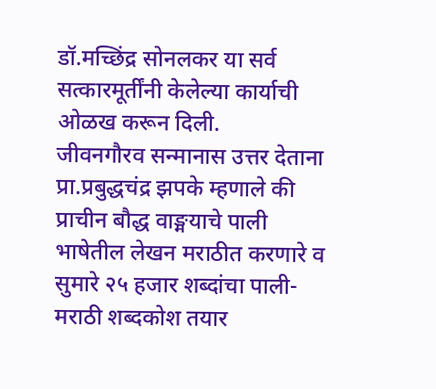डॉ.मच्छिंद्र सोनलकर या सर्व सत्कारमूर्तींनी केलेल्या कार्याची ओळख करून दिली.
जीवनगौरव सन्मानास उत्तर देताना प्रा.प्रबुद्धचंद्र झपके म्हणाले की प्राचीन बौद्ध वाङ्मयाचे पाली भाषेतील लेखन मराठीत करणारे व सुमारे २५ हजार शब्दांचा पाली-मराठी शब्दकोश तयार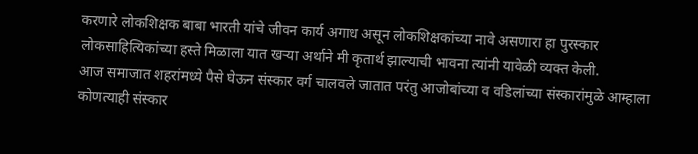करणारे लोकशिक्षक बाबा भारती यांचे जीवन कार्य अगाध असून लोकशिक्षकांच्या नावे असणारा हा पुरस्कार लोकसाहित्यिकांच्या हस्ते मिळाला यात खऱ्या अर्थाने मी कृतार्थ झाल्याची भावना त्यांनी यावेळी व्यक्त केली.
आज समाजात शहरांमध्ये पैसे घेऊन संस्कार वर्ग चालवले जातात परंतु आजोबांच्या व वडिलांच्या संस्कारांमुळे आम्हाला कोणत्याही संस्कार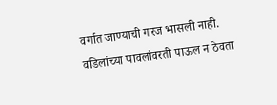वर्गात जाण्याची गरज भासली नाही. वडिलांच्या पावलांवरती पाऊल न ठेवता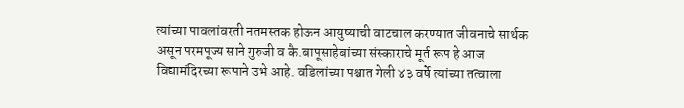त्यांच्या पावलांवरती नतमस्तक होऊन आयुष्याची वाटचाल करण्यात जीवनाचे सार्थक असून परमपूज्य साने गुरुजी व कै.बापूसाहेबांच्या संस्काराचे मूर्त रूप हे आज विद्यामंदिरच्या रूपाने उभे आहे. वडिलांच्या पश्चात गेली ४३ वर्षे त्यांच्या तत्वाला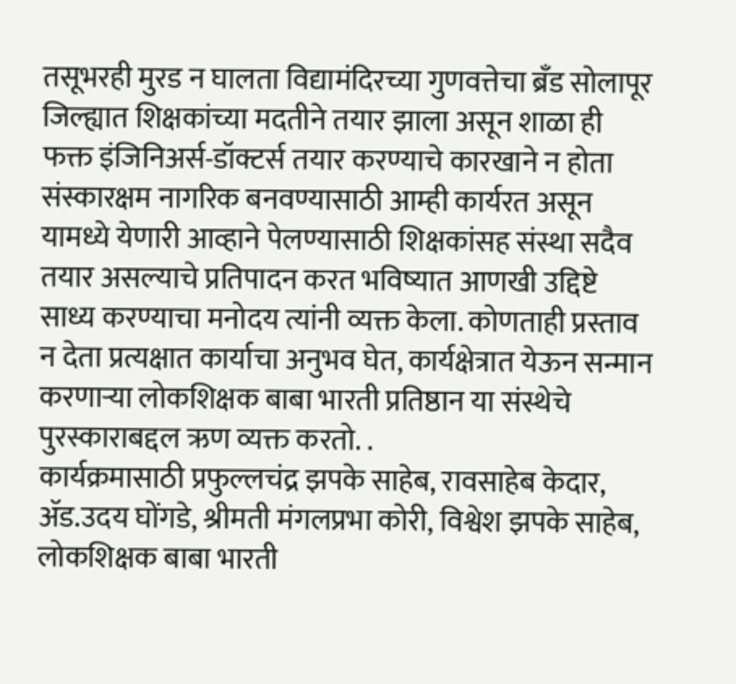तसूभरही मुरड न घालता विद्यामंदिरच्या गुणवत्तेचा ब्रँड सोलापूर जिल्ह्यात शिक्षकांच्या मदतीने तयार झाला असून शाळा ही फक्त इंजिनिअर्स-डॉक्टर्स तयार करण्याचे कारखाने न होता संस्कारक्षम नागरिक बनवण्यासाठी आम्ही कार्यरत असून यामध्ये येणारी आव्हाने पेलण्यासाठी शिक्षकांसह संस्था सदैव तयार असल्याचे प्रतिपादन करत भविष्यात आणखी उद्दिष्टे साध्य करण्याचा मनोदय त्यांनी व्यक्त केला. कोणताही प्रस्ताव न देता प्रत्यक्षात कार्याचा अनुभव घेत, कार्यक्षेत्रात येऊन सन्मान करणाऱ्या लोकशिक्षक बाबा भारती प्रतिष्ठान या संस्थेचे पुरस्काराबद्दल ऋण व्यक्त करतो. .
कार्यक्रमासाठी प्रफुल्लचंद्र झपके साहेब, रावसाहेब केदार, ॲड.उदय घोंगडे, श्रीमती मंगलप्रभा कोरी, विश्वेश झपके साहेब, लोकशिक्षक बाबा भारती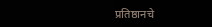प्रतिष्ठानचे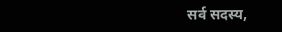सर्व सदस्य,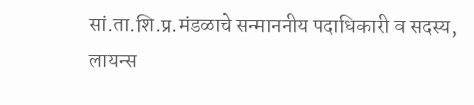सां.ता.शि.प्र.मंडळाचे सन्माननीय पदाधिकारी व सदस्य, लायन्स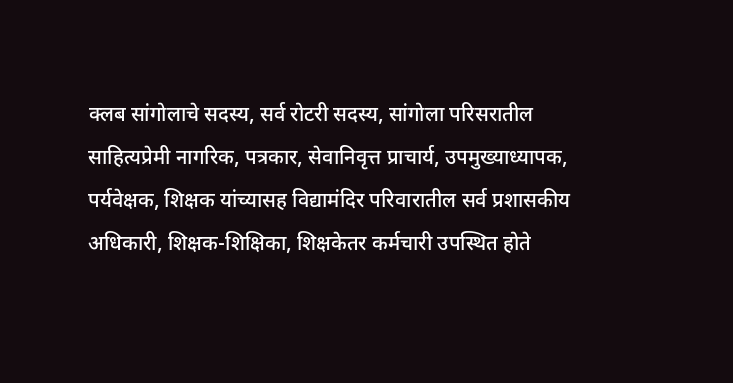क्लब सांगोलाचे सदस्य, सर्व रोटरी सदस्य, सांगोला परिसरातील साहित्यप्रेमी नागरिक, पत्रकार, सेवानिवृत्त प्राचार्य, उपमुख्याध्यापक, पर्यवेक्षक, शिक्षक यांच्यासह विद्यामंदिर परिवारातील सर्व प्रशासकीय अधिकारी, शिक्षक-शिक्षिका, शिक्षकेतर कर्मचारी उपस्थित होते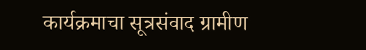कार्यक्रमाचा सूत्रसंवाद ग्रामीण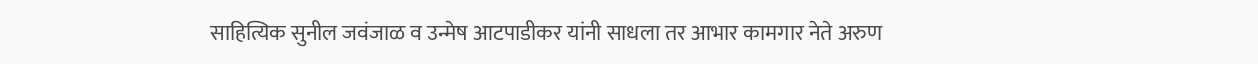साहित्यिक सुनील जवंजाळ व उन्मेष आटपाडीकर यांनी साधला तर आभार कामगार नेते अरुण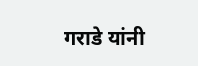गराडे यांनी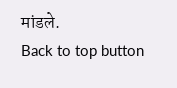मांडले.
Back to top button